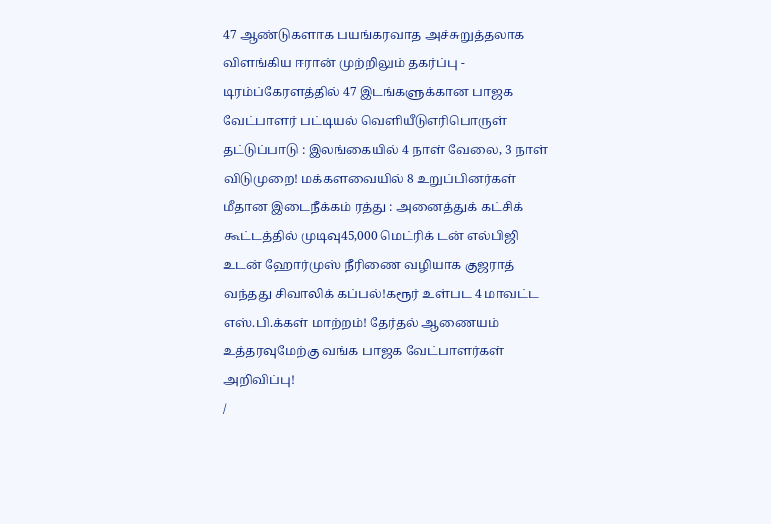47 ஆண்டுகளாக பயங்கரவாத அச்சுறுத்தலாக விளங்கிய ஈரான் முற்றிலும் தகர்ப்பு - டிரம்ப்கேரளத்தில் 47 இடங்களுக்கான பாஜக வேட்பாளர் பட்டியல் வெளியீடுஎரிபொருள் தட்டுப்பாடு : இலங்கையில் 4 நாள் வேலை, 3 நாள் விடுமுறை! மக்களவையில் 8 உறுப்பினர்கள் மீதான இடைநீக்கம் ரத்து : அனைத்துக் கட்சிக் கூட்டத்தில் முடிவு45,000 மெட்ரிக் டன் எல்பிஜி உடன் ஹோர்முஸ் நீரிணை வழியாக குஜராத் வந்தது சிவாலிக் கப்பல்!கரூர் உள்பட 4 மாவட்ட எஸ்.பி.க்கள் மாற்றம்! தேர்தல் ஆணையம் உத்தரவுமேற்கு வங்க பாஜக வேட்பாளர்கள் அறிவிப்பு!
/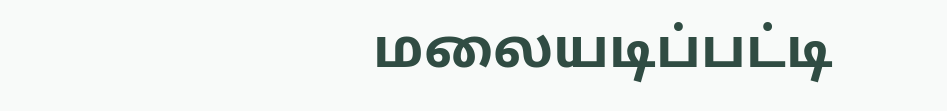மலையடிப்பட்டி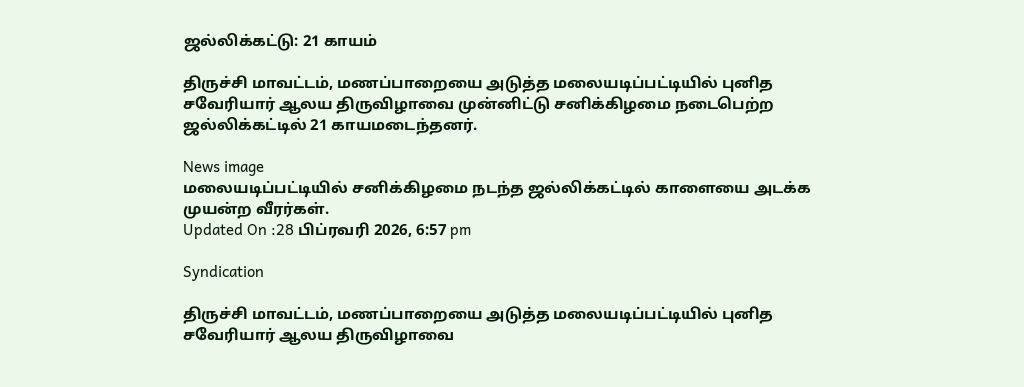ஜல்லிக்கட்டு: 21 காயம்

திருச்சி மாவட்டம், மணப்பாறையை அடுத்த மலையடிப்பட்டியில் புனித சவேரியார் ஆலய திருவிழாவை முன்னிட்டு சனிக்கிழமை நடைபெற்ற ஜல்லிக்கட்டில் 21 காயமடைந்தனர்.

News image
மலையடிப்பட்டியில் சனிக்கிழமை நடந்த ஜல்லிக்கட்டில் காளையை அடக்க முயன்ற வீரர்கள்.
Updated On :28 பிப்ரவரி 2026, 6:57 pm

Syndication

திருச்சி மாவட்டம், மணப்பாறையை அடுத்த மலையடிப்பட்டியில் புனித சவேரியார் ஆலய திருவிழாவை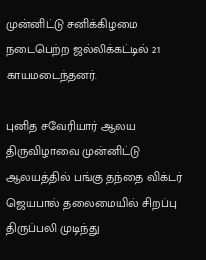முன்னிட்டு சனிக்கிழமை நடைபெற்ற ஜல்லிக்கட்டில் 21 காயமடைந்தனர்.

புனித சவேரியார் ஆலய திருவிழாவை முன்னிட்டு ஆலயத்தில் பங்கு தந்தை விக்டர் ஜெயபால் தலைமையில் சிறப்பு திருப்பலி முடிந்து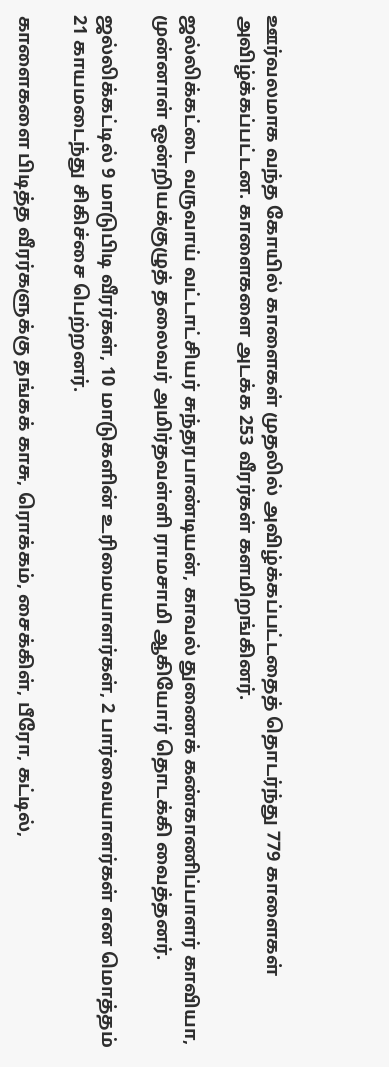ஊர்வலமாக வந்த கோயில் காளைகள் முதலில் அவிழ்க்கப்பட்டதைத் தொடர்ந்து 779 காளைகள் அவிழ்க்கப்பட்டன. காளைகளை அடக்க 253 வீரர்கள் களமிறங்கினர்.

ஜல்லிக்கட்டை வருவாய் வட்டாட்சியர் சுந்தரபாண்டியன், காவல் துணைக் கண்காணிப்பாளர் காவியா, முன்னாள் ஒன்றியக்குழுத் தலைவர் அமிர்தவள்ளி ராமசாமி ஆகியோர் தொடக்கி வைத்தனர்.

ஜல்லிக்கட்டில் 9 மாடுபிடி வீரர்கள், 10 மாடுகளின் உரிமையாளர்கள், 2 பார்வையாளர்கள் என மொத்தம் 21 காயமடைந்து சிகிச்சை பெற்றனர்.

காளைகளை பிடித்த வீரர்களுக்கு தங்கக் காசு, ரொக்கம், சைக்கிள், பீரோ, கட்டில்,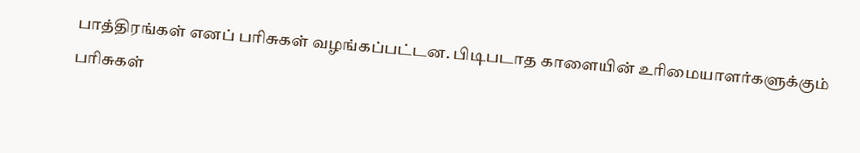பாத்திரங்கள் எனப் பரிசுகள் வழங்கப்பட்டன. பிடிபடாத காளையின் உரிமையாளர்களுக்கும் பரிசுகள்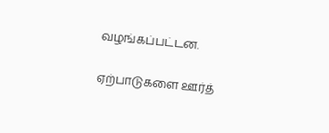வழங்கப்பட்டன.

ஏற்பாடுகளை ஊர்த்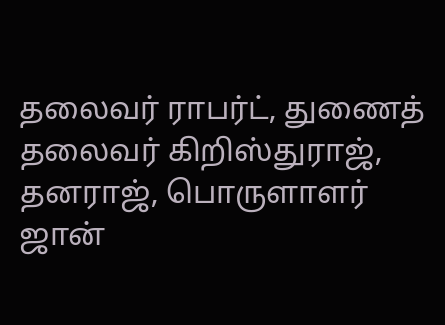தலைவர் ராபர்ட், துணைத் தலைவர் கிறிஸ்துராஜ், தனராஜ், பொருளாளர் ஜான்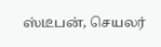ஸ்டீபன், செயலர்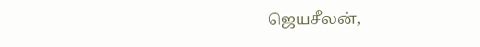ஜெயசீலன்,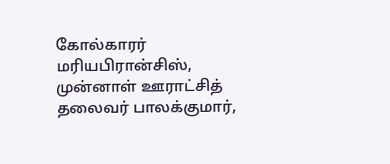கோல்காரர் மரியபிரான்சிஸ், முன்னாள் ஊராட்சித் தலைவர் பாலக்குமார்,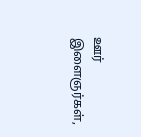ஊர் இளைஞர்கள்,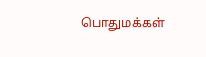பொதுமக்கள்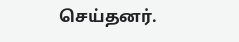செய்தனர்.